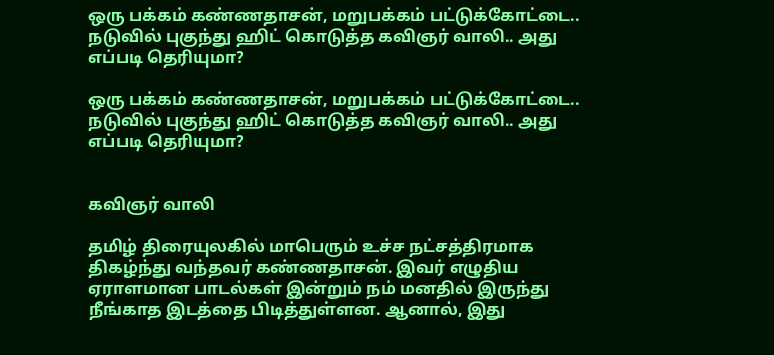ஒரு பக்கம் கண்ணதாசன், மறுபக்கம் பட்டுக்கோட்டை.. நடுவில் புகுந்து ஹிட் கொடுத்த கவிஞர் வாலி.. அது எப்படி தெரியுமா?

ஒரு பக்கம் கண்ணதாசன், மறுபக்கம் பட்டுக்கோட்டை.. நடுவில் புகுந்து ஹிட் கொடுத்த கவிஞர் வாலி.. அது எப்படி தெரியுமா?


கவிஞர் வாலி

தமிழ் திரையுலகில் மாபெரும் உச்ச நட்சத்திரமாக திகழ்ந்து வந்தவர் கண்ணதாசன். இவர் எழுதிய ஏராளமான பாடல்கள் இன்றும் நம் மனதில் இருந்து நீங்காத இடத்தை பிடித்துள்ளன. ஆனால், இது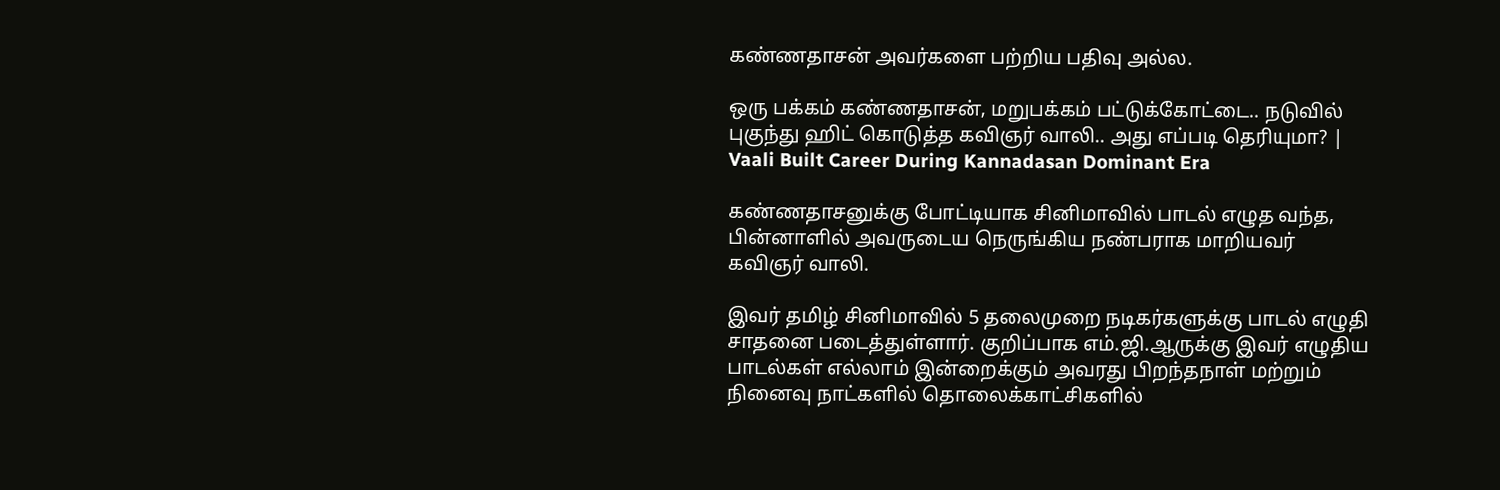கண்ணதாசன் அவர்களை பற்றிய பதிவு அல்ல.

ஒரு பக்கம் கண்ணதாசன், மறுபக்கம் பட்டுக்கோட்டை.. நடுவில் புகுந்து ஹிட் கொடுத்த கவிஞர் வாலி.. அது எப்படி தெரியுமா? | Vaali Built Career During Kannadasan Dominant Era

கண்ணதாசனுக்கு போட்டியாக சினிமாவில் பாடல் எழுத வந்த, பின்னாளில் அவருடைய நெருங்கிய நண்பராக மாறியவர் கவிஞர் வாலி.

இவர் தமிழ் சினிமாவில் 5 தலைமுறை நடிகர்களுக்கு பாடல் எழுதி சாதனை படைத்துள்ளார். குறிப்பாக எம்.ஜி.ஆருக்கு இவர் எழுதிய பாடல்கள் எல்லாம் இன்றைக்கும் அவரது பிறந்தநாள் மற்றும் நினைவு நாட்களில் தொலைக்காட்சிகளில்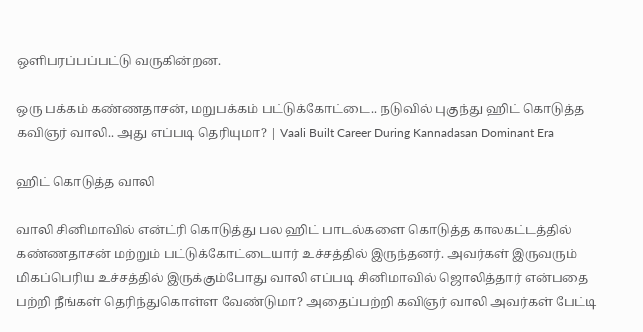ஒளிபரப்பப்பட்டு வருகின்றன.

ஒரு பக்கம் கண்ணதாசன், மறுபக்கம் பட்டுக்கோட்டை.. நடுவில் புகுந்து ஹிட் கொடுத்த கவிஞர் வாலி.. அது எப்படி தெரியுமா? | Vaali Built Career During Kannadasan Dominant Era

ஹிட் கொடுத்த வாலி

வாலி சினிமாவில் என்ட்ரி கொடுத்து பல ஹிட் பாடல்களை கொடுத்த காலகட்டத்தில் கண்ணதாசன் மற்றும் பட்டுக்கோட்டையார் உச்சத்தில் இருந்தனர். அவர்கள் இருவரும் மிகப்பெரிய உச்சத்தில் இருக்கும்போது வாலி எப்படி சினிமாவில் ஜொலித்தார் என்பதை பற்றி நீங்கள் தெரிந்துகொள்ள வேண்டுமா? அதைப்பற்றி கவிஞர் வாலி அவர்கள் பேட்டி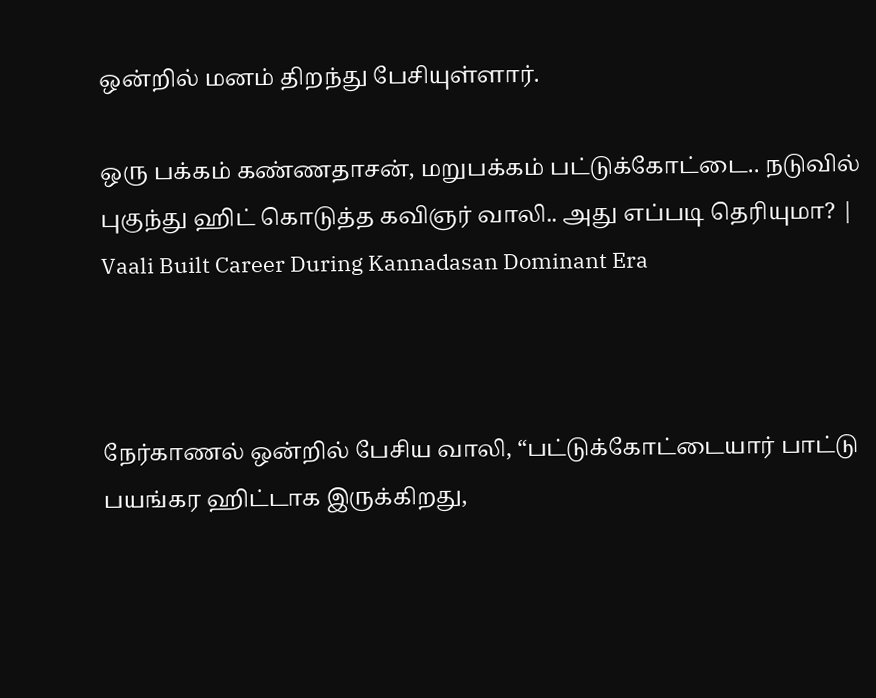ஒன்றில் மனம் திறந்து பேசியுள்ளார்.

ஒரு பக்கம் கண்ணதாசன், மறுபக்கம் பட்டுக்கோட்டை.. நடுவில் புகுந்து ஹிட் கொடுத்த கவிஞர் வாலி.. அது எப்படி தெரியுமா? | Vaali Built Career During Kannadasan Dominant Era



நேர்காணல் ஒன்றில் பேசிய வாலி, “பட்டுக்கோட்டையார் பாட்டு பயங்கர ஹிட்டாக இருக்கிறது,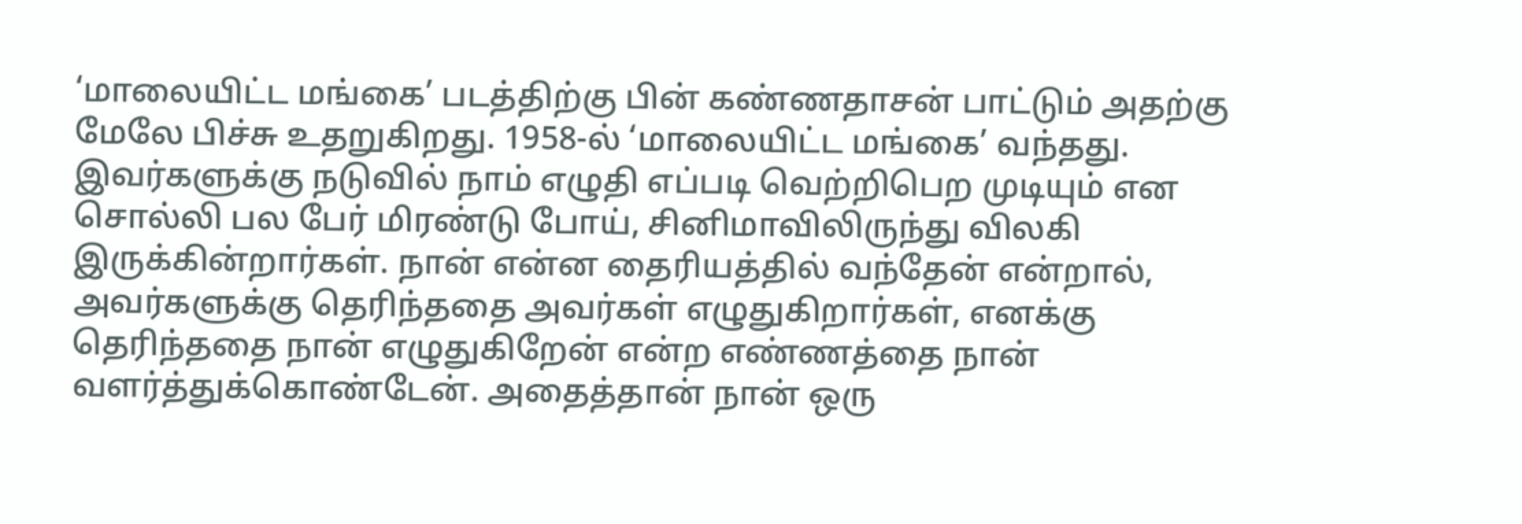‘மாலையிட்ட மங்கை’ படத்திற்கு பின் கண்ணதாசன் பாட்டும் அதற்கு மேலே பிச்சு உதறுகிறது. 1958-ல் ‘மாலையிட்ட மங்கை’ வந்தது. இவர்களுக்கு நடுவில் நாம் எழுதி எப்படி வெற்றிபெற முடியும் என சொல்லி பல பேர் மிரண்டு போய், சினிமாவிலிருந்து விலகி இருக்கின்றார்கள். நான் என்ன தைரியத்தில் வந்தேன் என்றால், அவர்களுக்கு தெரிந்ததை அவர்கள் எழுதுகிறார்கள், எனக்கு தெரிந்ததை நான் எழுதுகிறேன் என்ற எண்ணத்தை நான் வளர்த்துக்கொண்டேன். அதைத்தான் நான் ஒரு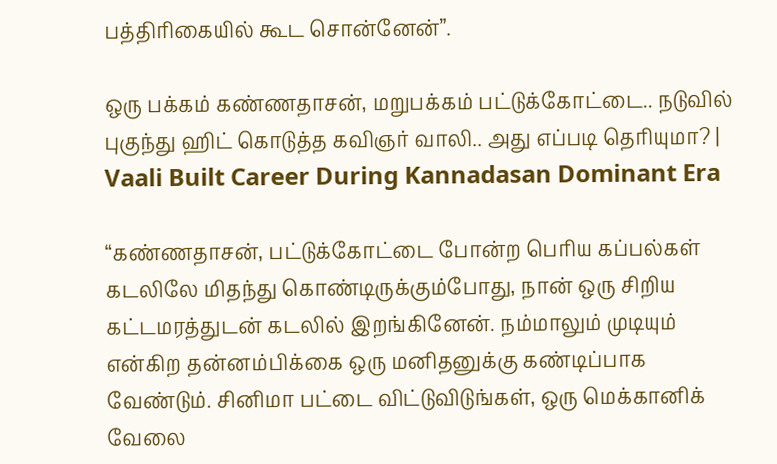பத்திரிகையில் கூட சொன்னேன்”.

ஒரு பக்கம் கண்ணதாசன், மறுபக்கம் பட்டுக்கோட்டை.. நடுவில் புகுந்து ஹிட் கொடுத்த கவிஞர் வாலி.. அது எப்படி தெரியுமா? | Vaali Built Career During Kannadasan Dominant Era

“கண்ணதாசன், பட்டுக்கோட்டை போன்ற பெரிய கப்பல்கள் கடலிலே மிதந்து கொண்டிருக்கும்போது, நான் ஒரு சிறிய கட்டமரத்துடன் கடலில் இறங்கினேன். நம்மாலும் முடியும் என்கிற தன்னம்பிக்கை ஒரு மனிதனுக்கு கண்டிப்பாக வேண்டும். சினிமா பட்டை விட்டுவிடுங்கள், ஒரு மெக்கானிக் வேலை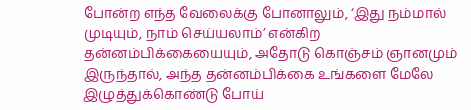போன்ற எந்த வேலைக்கு போனாலும், ‘இது நம்மால் முடியும், நாம் செய்யலாம்’ என்கிற தன்னம்பிக்கையையும், அதோடு கொஞ்சம் ஞானமும் இருந்தால், அந்த தன்னம்பிக்கை உங்களை மேலே இழுத்துக்கொண்டு போய்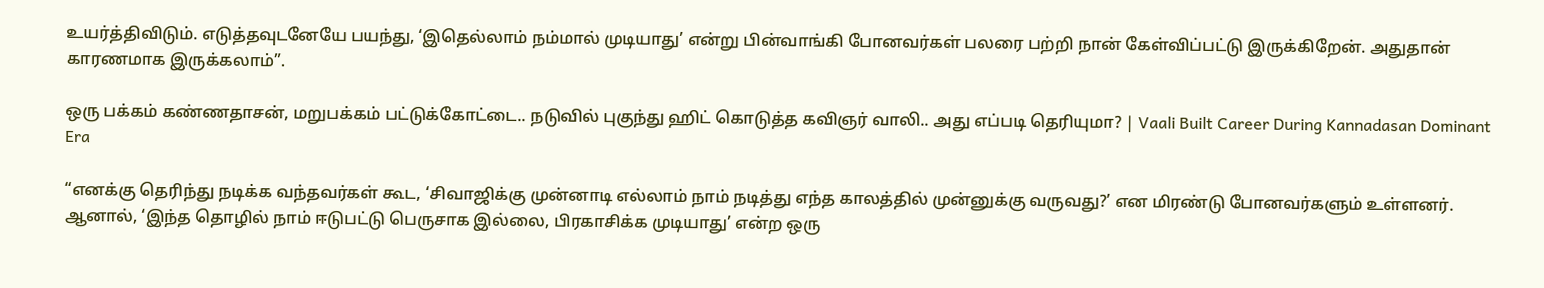உயர்த்திவிடும். எடுத்தவுடனேயே பயந்து, ‘இதெல்லாம் நம்மால் முடியாது’ என்று பின்வாங்கி போனவர்கள் பலரை பற்றி நான் கேள்விப்பட்டு இருக்கிறேன். அதுதான் காரணமாக இருக்கலாம்”.

ஒரு பக்கம் கண்ணதாசன், மறுபக்கம் பட்டுக்கோட்டை.. நடுவில் புகுந்து ஹிட் கொடுத்த கவிஞர் வாலி.. அது எப்படி தெரியுமா? | Vaali Built Career During Kannadasan Dominant Era

“எனக்கு தெரிந்து நடிக்க வந்தவர்கள் கூட, ‘சிவாஜிக்கு முன்னாடி எல்லாம் நாம் நடித்து எந்த காலத்தில் முன்னுக்கு வருவது?’ என மிரண்டு போனவர்களும் உள்ளனர். ஆனால், ‘இந்த தொழில் நாம் ஈடுபட்டு பெருசாக இல்லை, பிரகாசிக்க முடியாது’ என்ற ஒரு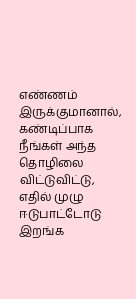எண்ணம் இருக்குமானால், கண்டிப்பாக நீங்கள் அந்த தொழிலை விட்டுவிட்டு, எதில் முழு ஈடுபாட்டோடு இறங்க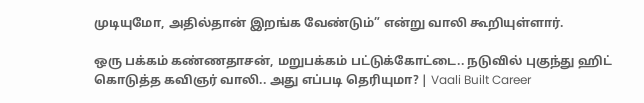முடியுமோ, அதில்தான் இறங்க வேண்டும்” என்று வாலி கூறியுள்ளார்.

ஒரு பக்கம் கண்ணதாசன், மறுபக்கம் பட்டுக்கோட்டை.. நடுவில் புகுந்து ஹிட் கொடுத்த கவிஞர் வாலி.. அது எப்படி தெரியுமா? | Vaali Built Career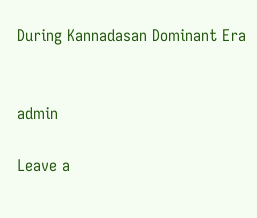During Kannadasan Dominant Era


admin

Leave a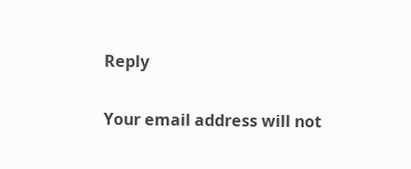Reply

Your email address will not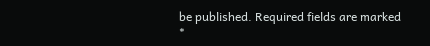be published. Required fields are marked *